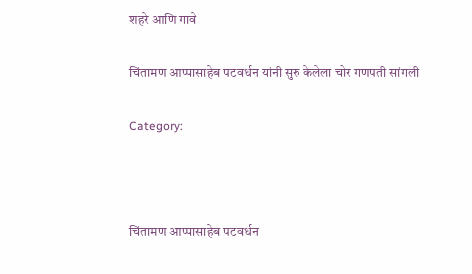शहरे आणि गावे

चिंतामण आप्पासाहेब पटवर्धन यांनी सुरु केलेला चोर गणपती सांगली

Category:



चिंतामण आप्पासाहेब पटवर्धन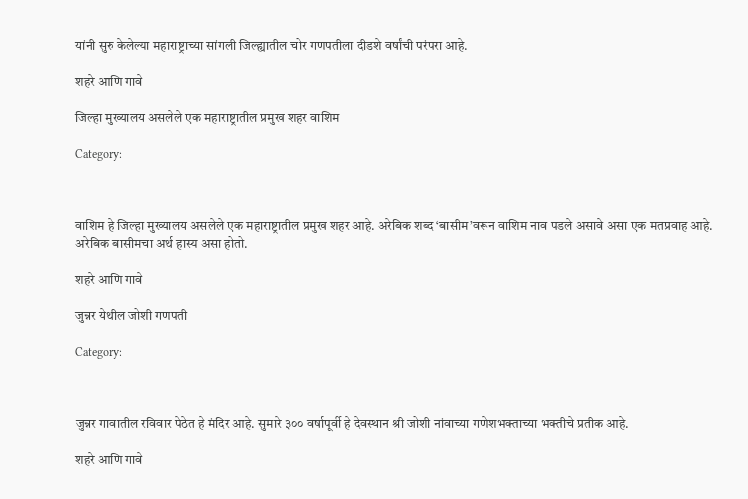यांनी सुरु केलेल्या महाराष्ट्राच्या सांगली जिल्ह्यातील चोर गणपतीला दीडशे वर्षांची परंपरा आहे.

शहरे आणि गावे

जिल्हा मुख्यालय असलेले एक महाराष्ट्रातील प्रमुख शहर वाशिम

Category:



वाशिम हे जिल्हा मुख्यालय असलेले एक महाराष्ट्रातील प्रमुख शहर आहे. अरेबिक शब्द ‘बासीम’वरून वाशिम नाव पडले असावे असा एक मतप्रवाह आहे. अरेबिक बासीमचा अर्थ हास्य असा होतो.

शहरे आणि गावे

जुन्नर येथील जोशी गणपती

Category:



जुन्नर गावातील रविवार पेठेत हे मंदिर आहे. सुमारे ३०० वर्षापूर्वी हे देवस्थान श्री जोशी नांवाच्या गणेशभक्ताच्या भक्तीचे प्रतीक आहे.

शहरे आणि गावे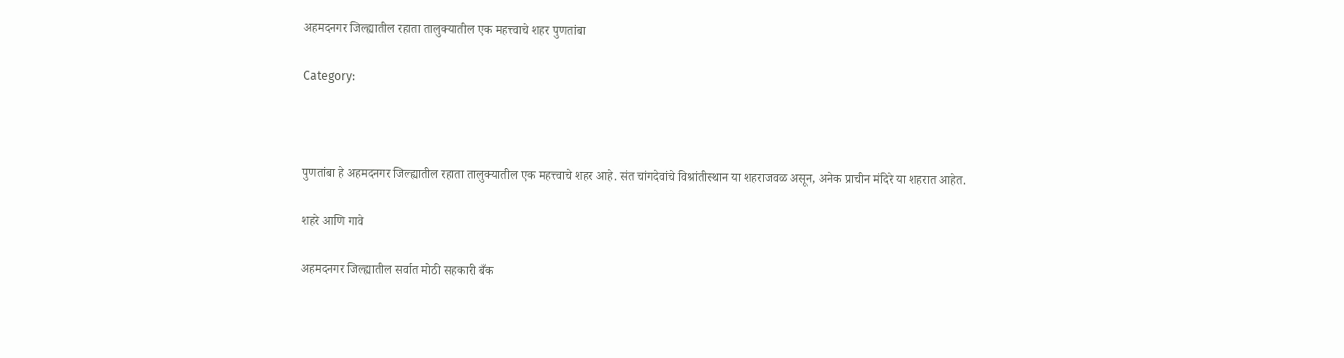अहमदनगर जिल्ह्यातील रहाता तालुक्यातील एक महत्त्वाचे शहर पुणतांबा

Category:



पुणतांबा हे अहमदनगर जिल्ह्यातील रहाता तालुक्यातील एक महत्त्वाचे शहर आहे. संत चांगदेवांचे विश्रांतीस्थान या शहराजवळ असून, अनेक प्राचीन मंदिरे या शहरात आहेत.

शहरे आणि गावे

अहमदनगर जिल्ह्यातील सर्वात मोठी सहकारी बँक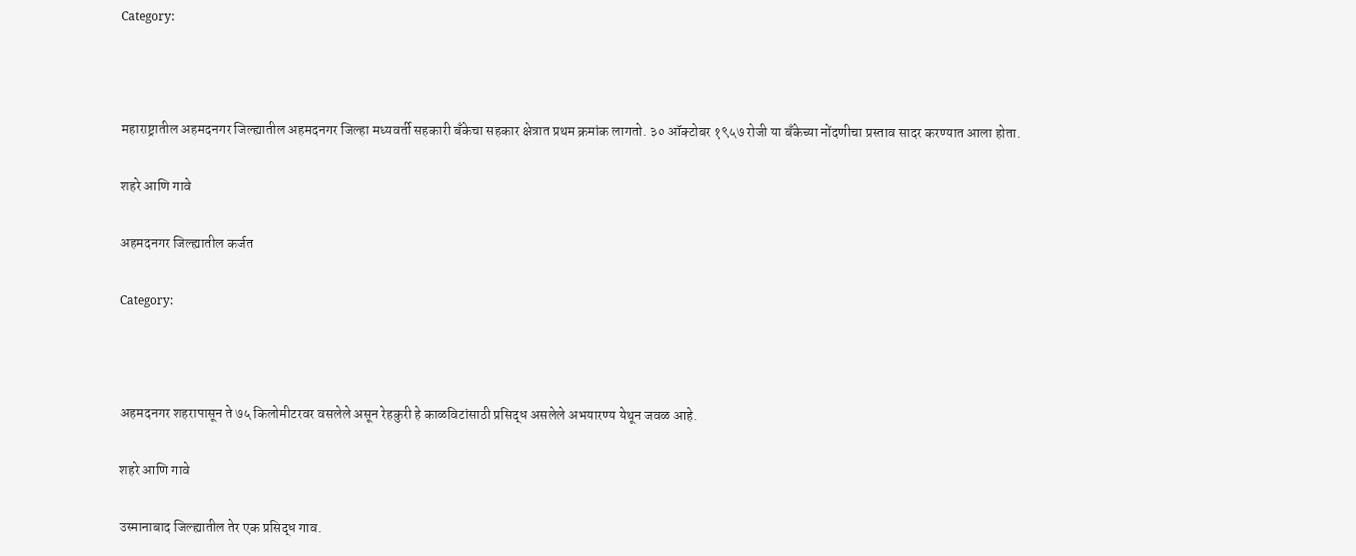Category:



महाराष्ट्रातील अहमदनगर जिल्ह्यातील अहमदनगर जिल्हा मध्यवर्ती सहकारी बँकेचा सहकार क्षेत्रात प्रथम क्रमांक लागतो. ३० ऑक्टोबर १९५७ रोजी या बँकेच्या नोंदणीचा प्रस्ताव सादर करण्यात आला होता.

शहरे आणि गावे

अहमदनगर जिल्ह्यातील कर्जत

Category:



अहमदनगर शहरापासून ते ७५ किलोमीटरवर वसलेले असून रेहकुरी हे काळविटांसाठी प्रसिद्ध असलेले अभयारण्य येथून जवळ आहे.

शहरे आणि गावे

उस्मानाबाद जिल्ह्यातील तेर एक प्रसिद्ध गाव.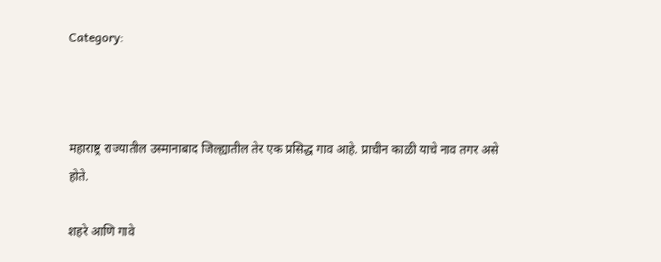Category:



महाराष्ट्र राज्यातील उस्मानाबाद जिल्ह्यातील तेर एक प्रसिद्ध गाव आहे. प्राचीन काळी याचे नाव तगर असे होते.

शहरे आणि गावे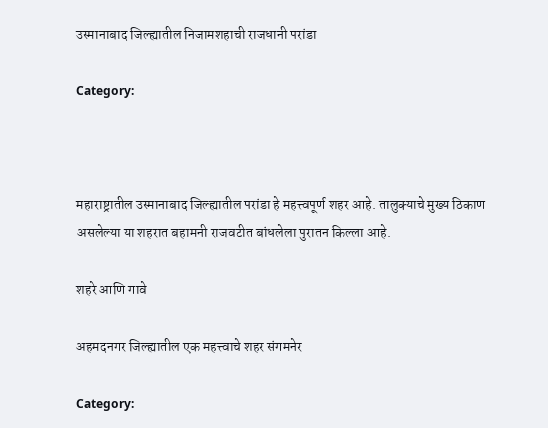उस्मानाबाद जिल्ह्यातील निजामशहाची राजधानी परांडा

Category:



महाराष्ट्रातील उस्मानाबाद जिल्ह्यातील परांडा हे महत्त्वपूर्ण शहर आहे. तालुक्याचे मुख्य ठिकाण असलेल्या या शहरात बहामनी राजवटीत बांधलेला पुरातन किल्ला आहे.

शहरे आणि गावे

अहमदनगर जिल्ह्यातील एक महत्त्वाचे शहर संगमनेर

Category: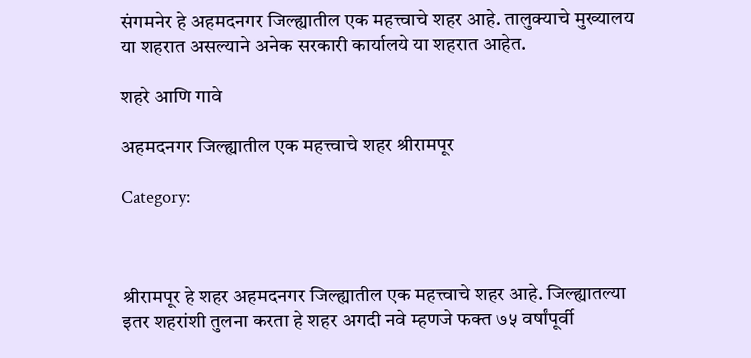संगमनेर हे अहमदनगर जिल्ह्यातील एक महत्त्वाचे शहर आहे. तालुक्याचे मुख्यालय या शहरात असल्याने अनेक सरकारी कार्यालये या शहरात आहेत.

शहरे आणि गावे

अहमदनगर जिल्ह्यातील एक महत्त्वाचे शहर श्रीरामपूर

Category:



श्रीरामपूर हे शहर अहमदनगर जिल्ह्यातील एक महत्त्वाचे शहर आहे. जिल्ह्यातल्या इतर शहरांशी तुलना करता हे शहर अगदी नवे म्हणजे फक्त ७५ वर्षांपूर्वी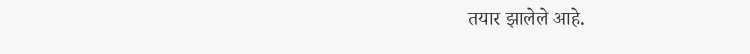तयार झालेले आहे.